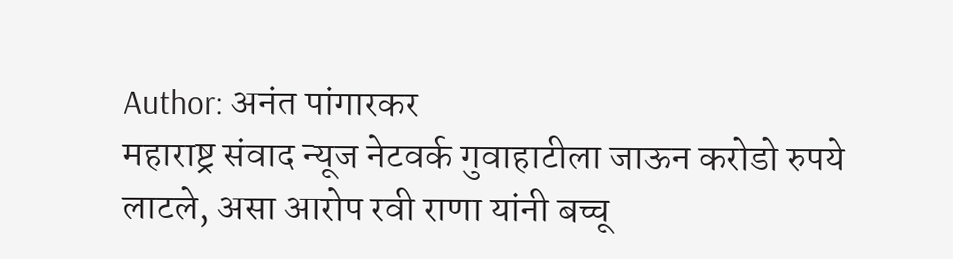Author: अनंत पांगारकर
महाराष्ट्र संवाद न्यूज नेटवर्क गुवाहाटीला जाऊन करोडो रुपये लाटले, असा आरोप रवी राणा यांनी बच्चू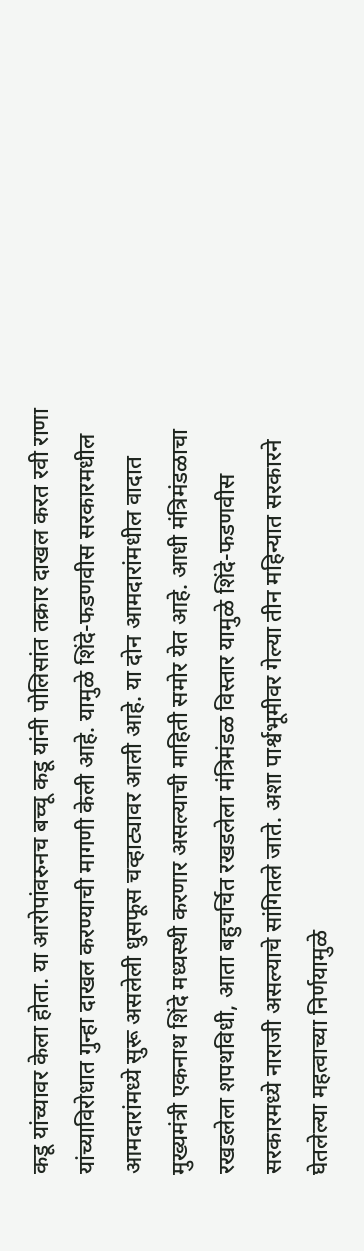कडू यांच्यावर केला होता. या आरोपांवरुनच बच्चू कडू यांनी पोलिसांत तक्रार दाखल करत रवी राणा यांच्याविरोधात गुन्हा दाखल करण्याची मागणी केली आहे. यामुळे शिंदे-फडणवीस सरकारमधील आमदारांमध्ये सुरू असलेली धुसफूस चव्हाट्यावर आली आहे. या दोन आमदारांमधील वादात मुख्यमंत्री एकनाथ शिंदे मध्यस्थी करणार असल्याची माहिती समोर येत आहे. आधी मंत्रिमंडळाचा रखडलेला शपथविधी, आता बहुचर्चित रखडलेला मंत्रिमंडळ विस्तार यामुळे शिंदे-फडणवीस सरकारमध्ये नाराजी असल्याचे सांगितले जाते. अशा पार्श्वभूमीवर गेल्या तीन महिन्यात सरकारने घेतलेल्या महत्वाच्या निर्णयामुळे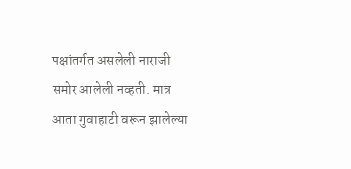पक्षांतर्गत असलेली नाराजी समोर आलेली नव्हती. मात्र आता गुवाहाटी वरून झालेल्या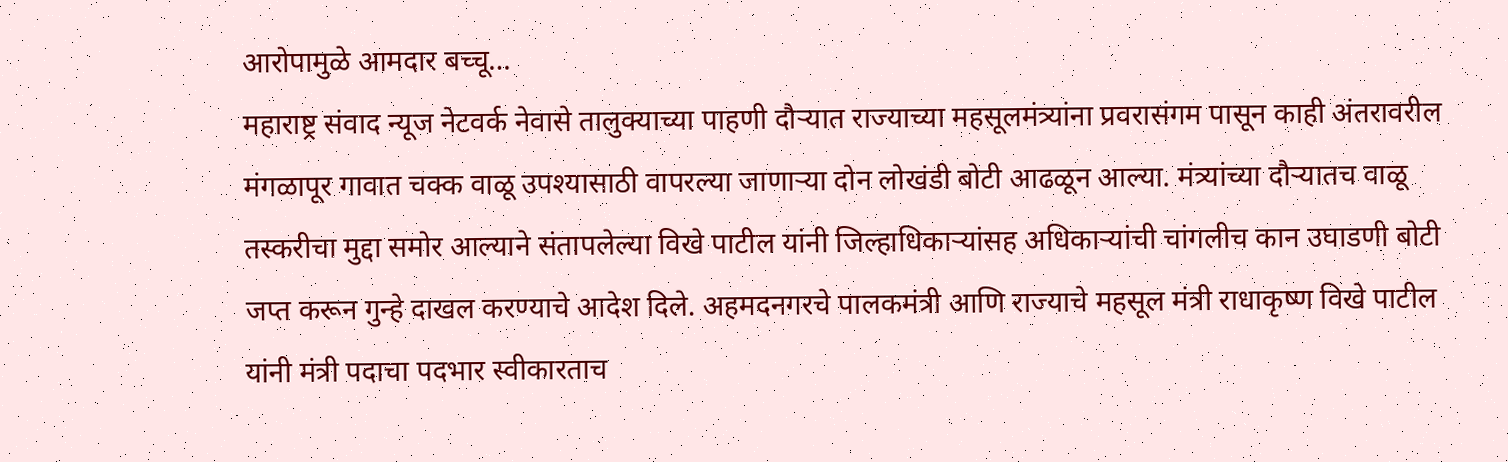आरोपामुळे आमदार बच्चू…
महाराष्ट्र संवाद न्यूज नेटवर्क नेवासे तालुक्याच्या पाहणी दौऱ्यात राज्याच्या महसूलमंत्र्यांना प्रवरासंगम पासून काही अंतरावरील मंगळापूर गावात चक्क वाळू उपश्यासाठी वापरल्या जाणाऱ्या दोन लोखंडी बोटी आढळून आल्या. मंत्र्यांच्या दौऱ्यातच वाळू तस्करीचा मुद्दा समोर आल्याने संतापलेल्या विखे पाटील यांनी जिल्हाधिकाऱ्यांसह अधिकाऱ्यांची चांगलीच कान उघाडणी बोटी जप्त करून गुन्हे दाखल करण्याचे आदेश दिले. अहमदनगरचे पालकमंत्री आणि राज्याचे महसूल मंत्री राधाकृष्ण विखे पाटील यांनी मंत्री पदाचा पदभार स्वीकारताच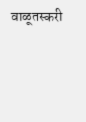वाळूतस्करी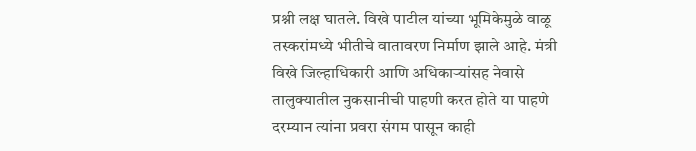प्रश्नी लक्ष घातले. विखे पाटील यांच्या भूमिकेमुळे वाळू तस्करांमध्ये भीतीचे वातावरण निर्माण झाले आहे. मंत्री विखे जिल्हाधिकारी आणि अधिकाऱ्यांसह नेवासे तालुक्यातील नुकसानीची पाहणी करत होते या पाहणे दरम्यान त्यांना प्रवरा संगम पासून काही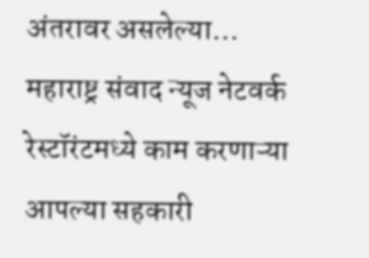अंतरावर असलेल्या…
महाराष्ट्र संवाद न्यूज नेटवर्क रेस्टॉरंटमध्ये काम करणाऱ्या आपल्या सहकारी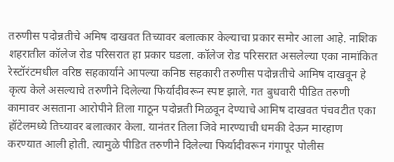तरुणीस पदोन्नतीचे अमिष दाखवत तिच्यावर बलात्कार केल्याचा प्रकार समोर आला आहे. नाशिक शहरातील कॉलेज रोड परिसरात हा प्रकार घडला. कॉलेज रोड परिसरात असलेल्या एका नामांकित रेस्टॉरंटमधील वरिष्ठ सहकार्याने आपल्या कनिष्ठ सहकारी तरुणीस पदोन्नतीचे आमिष दाखवून हे कृत्य केले असल्याचे तरुणीने दिलेल्या फिर्यादीवरून स्पष्ट झाले. गत बुधवारी पीडित तरुणी कामावर असताना आरोपीने तिला गाठून पदोन्नती मिळवून देण्याचे आमिष दाखवत पंचवटीत एका हॉटेलमध्ये तिच्यावर बलात्कार केला. यानंतर तिला जिवे मारण्याची धमकी देऊन मारहाण करण्यात आली होती. त्यामुळे पीडित तरुणीने दिलेल्या फिर्यादीवरून गंगापूर पोलीस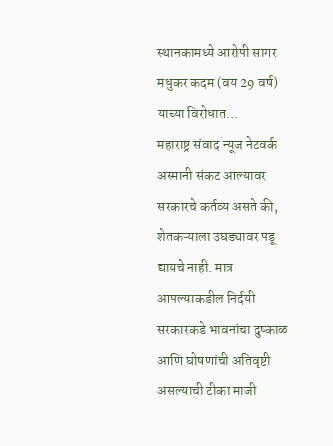स्थानकामध्ये आरोपी सागर मधुकर कदम (वय 29 वर्ष) याच्या विरोधात…
महाराष्ट्र संवाद न्यूज नेटवर्क अस्मानी संकट आल्यावर सरकारचे कर्तव्य असते की, शेतकऱ्याला उघड्यावर पडू द्यायचे नाही. मात्र आपल्याकडील निर्दयी सरकारकडे भावनांचा दुष्काळ आणि घोषणांची अतिवृष्टी असल्याची टीका माजी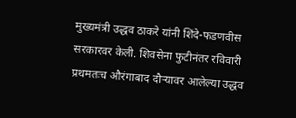मुख्यमंत्री उद्धव ठाकरे यांनी शिंदे-फडणवीस सरकारवर केली. शिवसेना फुटीनंतर रविवारी प्रथमतःच औरंगाबाद दौऱ्यावर आलेल्या उद्धव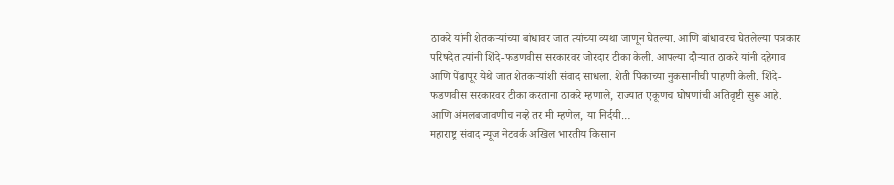ठाकरे यांनी शेतकऱ्यांच्या बांधावर जात त्यांच्या व्यथा जाणून घेतल्या. आणि बांधावरच घेतलेल्या पत्रकार परिषदेत त्यांनी शिंदे-फडणवीस सरकारवर जोरदार टीका केली. आपल्या दौऱ्यात ठाकरे यांनी दहेगाव आणि पेंढापूर येथे जात शेतकऱ्यांशी संवाद साधला. शेती पिकाच्या नुकसानीची पाहणी केली. शिंदे-फडणवीस सरकारवर टीका करताना ठाकरे म्हणाले, राज्यात एकूणच घोषणांची अतिवृष्टी सुरू आहे. आणि अंमलबजावणीच नव्हे तर मी म्हणेल, या निर्दयी…
महाराष्ट्र संवाद न्यूज नेटवर्क अखिल भारतीय किसान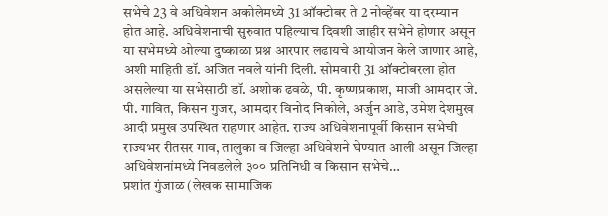सभेचे 23 वे अधिवेशन अकोलेमध्ये 31 ऑक्टोबर ते 2 नोव्हेंबर या दरम्यान होत आहे. अधिवेशनाची सुरुवात पहिल्याच दिवशी जाहीर सभेने होणार असून या सभेमध्ये ओल्या दुष्काळा प्रश्न आरपार लढायचे आयोजन केले जाणार आहे, अशी माहिती डॉ. अजित नवले यांनी दिली. सोमवारी 31 ऑक्टोबरला होत असलेल्या या सभेसाठी डॉ. अशोक ढवळे, पी. कृष्णप्रकाश, माजी आमदार जे. पी. गावित, किसन गुजर, आमदार विनोद निकोले, अर्जुन आडे, उमेश देशमुख आदी प्रमुख उपस्थित राहणार आहेत. राज्य अधिवेशनापूर्वी किसान सभेची राज्यभर रीतसर गाव, तालुका व जिल्हा अधिवेशने घेण्यात आली असून जिल्हा अधिवेशनांमध्ये निवडलेले ३०० प्रतिनिधी व किसान सभेचे…
प्रशांत गुंजाळ (लेखक सामाजिक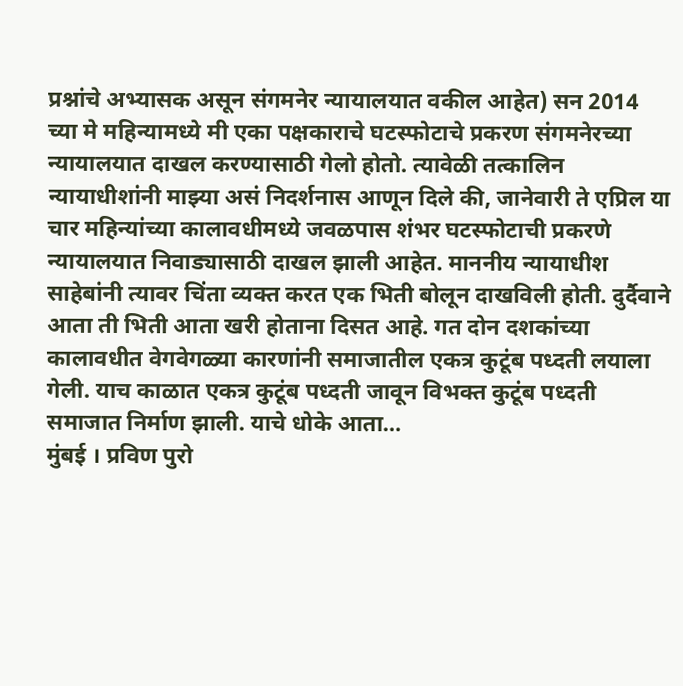प्रश्नांचे अभ्यासक असून संगमनेर न्यायालयात वकील आहेत) सन 2014 च्या मे महिन्यामध्ये मी एका पक्षकाराचे घटस्फोटाचे प्रकरण संगमनेरच्या न्यायालयात दाखल करण्यासाठी गेलो होतो. त्यावेळी तत्कालिन न्यायाधीशांनी माझ्या असं निदर्शनास आणून दिले की, जानेवारी ते एप्रिल या चार महिन्यांच्या कालावधीमध्ये जवळपास शंभर घटस्फोटाची प्रकरणे न्यायालयात निवाड्यासाठी दाखल झाली आहेत. माननीय न्यायाधीश साहेबांनी त्यावर चिंता व्यक्त करत एक भिती बोलून दाखविली होती. दुर्दैवाने आता ती भिती आता खरी होताना दिसत आहे. गत दोन दशकांच्या कालावधीत वेगवेगळ्या कारणांनी समाजातील एकत्र कुटूंब पध्दती लयाला गेली. याच काळात एकत्र कुटूंब पध्दती जावून विभक्त कुटूंब पध्दती समाजात निर्माण झाली. याचे धोके आता…
मुंबई । प्रविण पुरो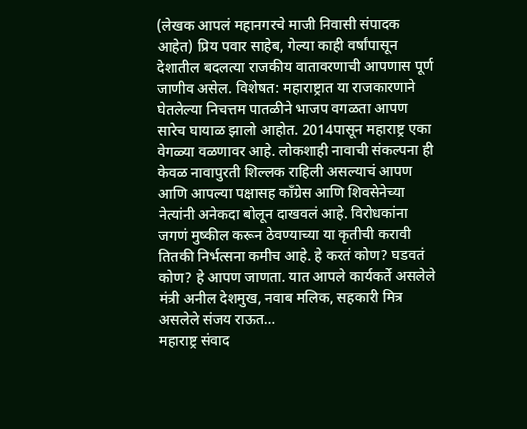(लेखक आपलं महानगरचे माजी निवासी संपादक आहेत) प्रिय पवार साहेब, गेल्या काही वर्षांपासून देशातील बदलत्या राजकीय वातावरणाची आपणास पूर्ण जाणीव असेल. विशेषत: महाराष्ट्रात या राजकारणाने घेतलेल्या निचत्तम पातळीने भाजप वगळता आपण सारेच घायाळ झालो आहोत. 2014पासून महाराष्ट्र एका वेगळ्या वळणावर आहे. लोकशाही नावाची संकल्पना ही केवळ नावापुरती शिल्लक राहिली असल्याचं आपण आणि आपल्या पक्षासह काँग्रेस आणि शिवसेनेच्या नेत्यांनी अनेकदा बोलून दाखवलं आहे. विरोधकांना जगणं मुष्कील करून ठेवण्याच्या या कृतीची करावी तितकी निर्भत्सना कमीच आहे. हे करतं कोण? घडवतं कोण? हे आपण जाणता. यात आपले कार्यकर्ते असलेले मंत्री अनील देशमुख, नवाब मलिक, सहकारी मित्र असलेले संजय राऊत…
महाराष्ट्र संवाद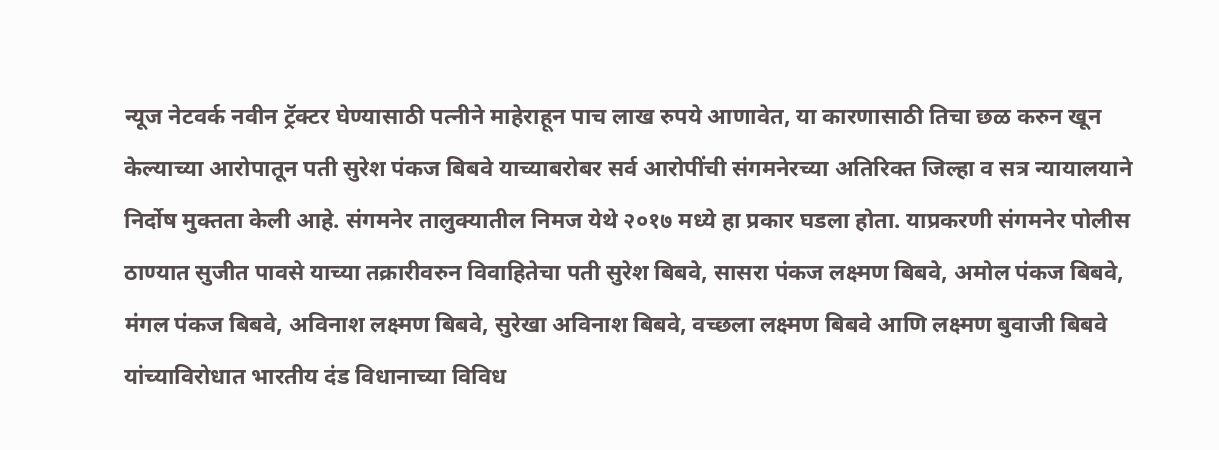न्यूज नेटवर्क नवीन ट्रॅक्टर घेण्यासाठी पत्नीने माहेराहून पाच लाख रुपये आणावेत, या कारणासाठी तिचा छळ करुन खून केल्याच्या आरोपातून पती सुरेश पंकज बिबवे याच्याबरोबर सर्व आरोपींची संगमनेरच्या अतिरिक्त जिल्हा व सत्र न्यायालयाने निर्दोष मुक्तता केली आहे. संगमनेर तालुक्यातील निमज येथे २०१७ मध्ये हा प्रकार घडला होता. याप्रकरणी संगमनेर पोलीस ठाण्यात सुजीत पावसे याच्या तक्रारीवरुन विवाहितेचा पती सुरेश बिबवे, सासरा पंकज लक्ष्मण बिबवे, अमोल पंकज बिबवे, मंगल पंकज बिबवे, अविनाश लक्ष्मण बिबवे, सुरेखा अविनाश बिबवे, वच्छला लक्ष्मण बिबवे आणि लक्ष्मण बुवाजी बिबवे यांच्याविरोधात भारतीय दंड विधानाच्या विविध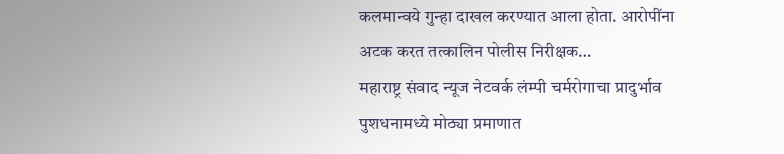कलमान्वये गुन्हा दाखल करण्यात आला होता. आरोपींना अटक करत तत्कालिन पोलीस निरीक्षक…
महाराष्ट्र संवाद न्यूज नेटवर्क लंम्पी चर्मरोगाचा प्रादुर्भाव पुशधनामध्ये मोठ्या प्रमाणात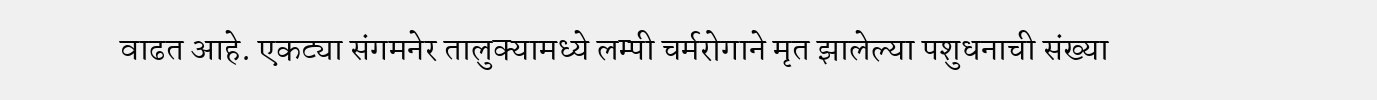वाढत आहे. एकट्या संगमनेर तालुक्यामध्ये लम्पी चर्मरोगाने मृत झालेल्या पशुधनाची संख्या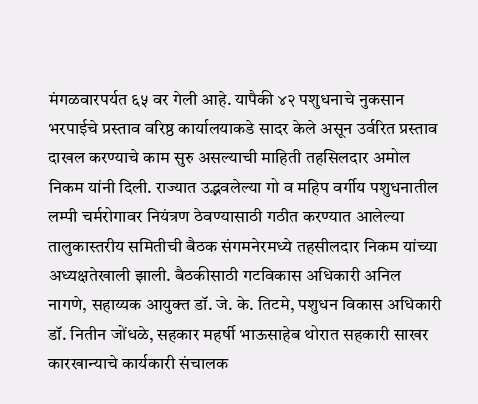मंगळवारपर्यत ६५ वर गेली आहे. यापैकी ४२ पशुधनाचे नुकसान भरपाईचे प्रस्ताव वरिष्ठ कार्यालयाकडे सादर केले असून उर्वरित प्रस्ताव दाखल करण्याचे काम सुरु असल्याची माहिती तहसिलदार अमोल निकम यांनी दिली. राज्यात उद्भवलेल्या गो व महिप वर्गीय पशुधनातील लम्पी चर्मरोगावर नियंत्रण ठेवण्यासाठी गठीत करण्यात आलेल्या तालुकास्तरीय समितीची बैठक संगमनेरमध्ये तहसीलदार निकम यांच्या अध्यक्षतेखाली झाली. बैठकीसाठी गटविकास अधिकारी अनिल नागणे, सहाय्यक आयुक्त डॉ. जे. के. तिटमे, पशुधन विकास अधिकारी डॉ. नितीन जोंधळे, सहकार महर्षी भाऊसाहेब थोरात सहकारी साखर कारखान्याचे कार्यकारी संचालक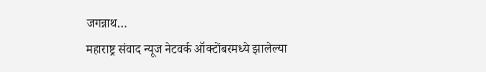जगन्नाथ…
महाराष्ट्र संवाद न्यूज नेटवर्क ऑक्टोंबरमध्ये झालेल्या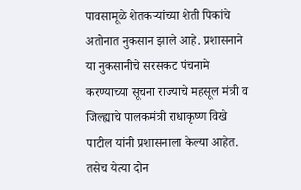पावसामूळे शेतकऱ्यांच्या शेती पिकांचे अतोनात नुकसान झाले आहे. प्रशासनाने या नुकसानीचे सरसकट पंचनामे करण्याच्या सूचना राज्याचे महसूल मंत्री व जिल्ह्याचे पालकमंत्री राधाकृष्ण विखे पाटील यांनी प्रशासनाला केल्या आहेत. तसेच येत्या दोन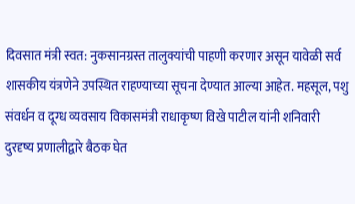दिवसात मंत्री स्वत: नुकसानग्रस्त तालुक्यांची पाहणी करणार असून यावेळी सर्व शासकीय यंत्रणेने उपस्थित राहण्याच्या सूचना देण्यात आल्या आहेत. महसूल, पशु संवर्धन व दूग्ध व्यवसाय विकासमंत्री राधाकृष्ण विखे पाटील यांनी शनिवारी दुरदृष्य प्रणालीद्वारे बैठक घेत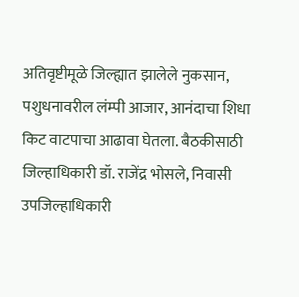अतिवृष्टीमूळे जिल्ह्यात झालेले नुकसान, पशुधनावरील लंम्पी आजार, आनंदाचा शिधा किट वाटपाचा आढावा घेतला. बैठकीसाठी जिल्हाधिकारी डॉ. राजेंद्र भोसले, निवासी उपजिल्हाधिकारी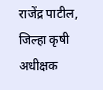राजेंद्र पाटील, जिल्हा कृषी अधीक्षक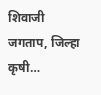शिवाजी जगताप, जिल्हा कृषी…